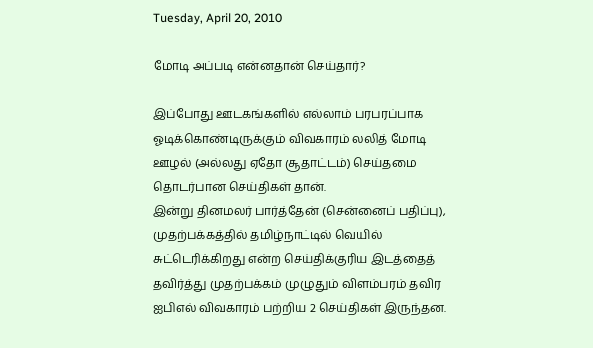Tuesday, April 20, 2010

மோடி அப்படி என்னதான் செய்தார்?

இப்போது ஊடகங்களில் எல்லாம் பரபரப்பாக ஓடிக்கொண்டிருக்கும் விவகாரம் லலித் மோடி ஊழல் (அல்லது ஏதோ சூதாட்டம்) செய்தமை தொடர்பான செய்திகள் தான்.
இன்று தினமலர் பார்த்தேன் (சென்னைப் பதிப்பு), முதற்பக்கத்தில் தமிழ்நாட்டில் வெயில் சுட்டெரிக்கிறது என்ற செய்திக்குரிய இடத்தைத் தவிர்த்து முதற்பக்கம் முழுதும் விளம்பரம் தவிர ஐபிஎல் விவகாரம் பற்றிய 2 செய்திகள் இருந்தன.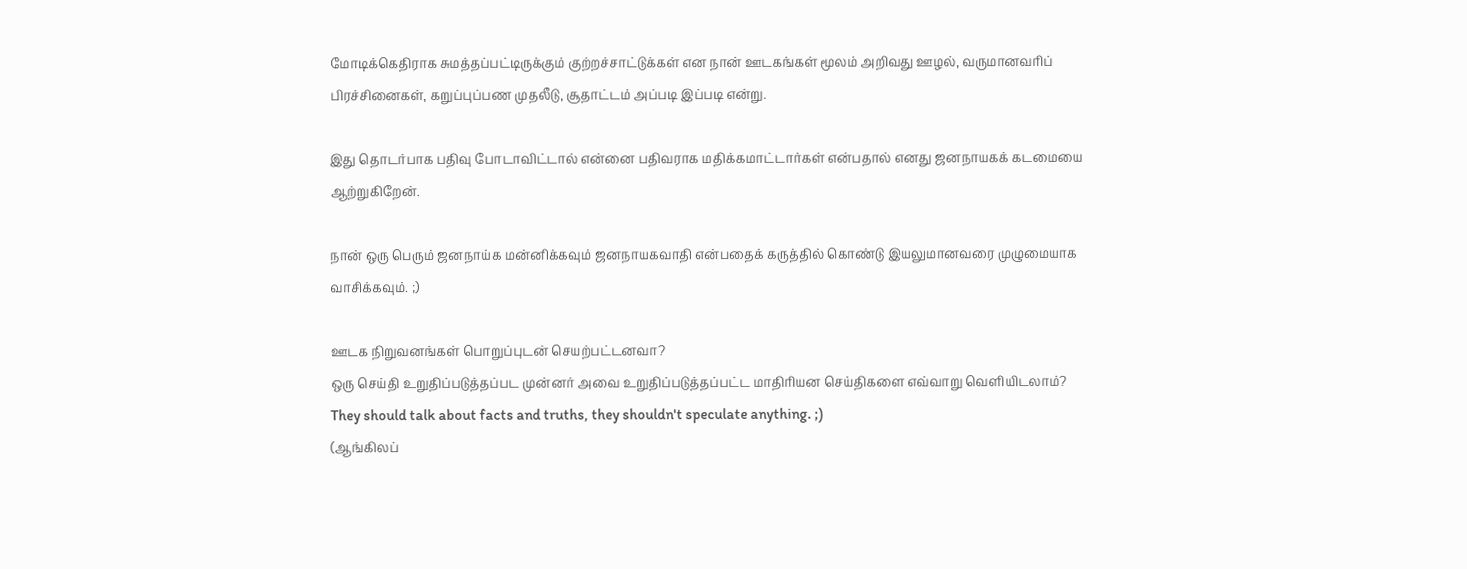மோடிக்கெதிராக சுமத்தப்பட்டிருக்கும் குற்றச்சாட்டுக்கள் என நான் ஊடகங்கள் மூலம் அறிவது ஊழல், வருமானவரிப் பிரச்சினைகள், கறுப்புப்பண முதலீடு, சூதாட்டம் அப்படி இப்படி என்று.

இது தொடர்பாக பதிவு போடாவிட்டால் என்னை பதிவராக மதிக்கமாட்டார்கள் என்பதால் எனது ஜனநாயகக் கடமையை ஆற்றுகிறேன்.

நான் ஒரு பெரும் ஜனநாய்க மன்னிக்கவும் ஜனநாயகவாதி என்பதைக் கருத்தில் கொண்டு இயலுமானவரை முழுமையாக வாசிக்கவும். ;)

ஊடக நிறுவனங்கள் பொறுப்புடன் செயற்பட்டனவா?
ஒரு செய்தி உறுதிப்படுத்தப்பட முன்னர் அவை உறுதிப்படுத்தப்பட்ட மாதிரியன செய்திகளை எவ்வாறு வெளியிடலாம்?
They should talk about facts and truths, they shouldn't speculate anything. ;)
(ஆங்கிலப்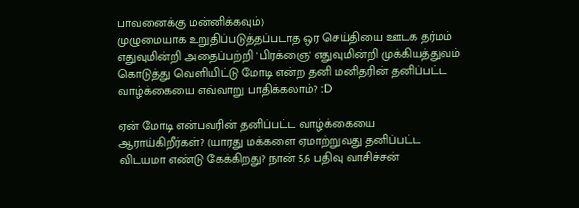பாவனைக்கு மன்னிக்கவும்)
முழுமையாக உறுதிப்படுத்தப்படாத ஒர செய்தியை ஊடக தர்மம் எதுவுமின்றி அதைப்பற்றி 'பிரக்ஞை' எதுவுமின்றி முக்கியத்துவம் கொடுத்து வெளியிட்டு மோடி என்ற தனி மனிதரின் தனிப்பட்ட வாழ்க்கையை எவ்வாறு பாதிக்கலாம்? :D

ஏன் மோடி என்பவரின் தனிப்பட்ட வாழ்க்கையை ஆராய்கிறீர்கள்? (யாரது மக்களை ஏமாற்றுவது தனிப்பட்ட விடயமா எண்டு கேக்கிறது? நான் 5,6 பதிவு வாசிச்சன்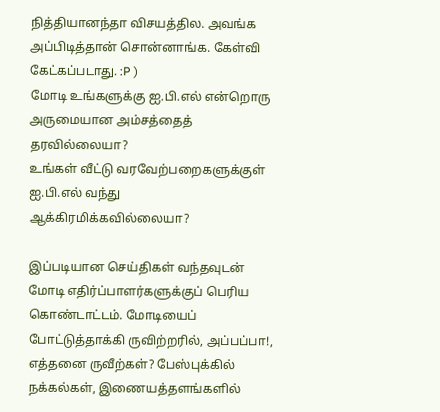நித்தியானந்தா விசயத்தில. அவங்க அப்பிடித்தான் சொன்னாங்க. கேள்வி கேட்கப்படாது. :P )
மோடி உங்களுக்கு ஐ.பி.எல் என்றொரு அருமையான அம்சத்தைத் தரவில்லையா?
உங்கள் வீட்டு வரவேற்பறைகளுக்குள் ஐ.பி.எல் வந்து ஆக்கிரமிக்கவில்லையா?

இப்படியான செய்திகள் வந்தவுடன் மோடி எதிர்ப்பாளர்களுக்குப் பெரிய கொண்டாட்டம். மோடியைப் போட்டுத்தாக்கி ருவிற்றரில், அப்பப்பா!, எத்தனை ருவீற்கள்? பேஸ்புக்கில் நக்கல்கள், இணையத்தளங்களில்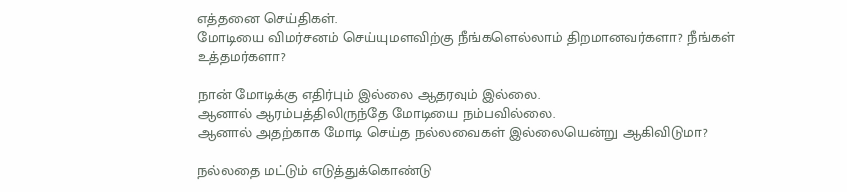எத்தனை செய்திகள்.
மோடியை விமர்சனம் செய்யுமளவிற்கு நீங்களெல்லாம் திறமானவர்களா? நீங்கள் உத்தமர்களா?

நான் மோடிக்கு எதிர்பும் இல்லை ஆதரவும் இல்லை.
ஆனால் ஆரம்பத்திலிருந்தே மோடியை நம்பவில்லை.
ஆனால் அதற்காக மோடி செய்த நல்லவைகள் இல்லையென்று ஆகிவிடுமா?

நல்லதை மட்டும் எடுத்துக்கொண்டு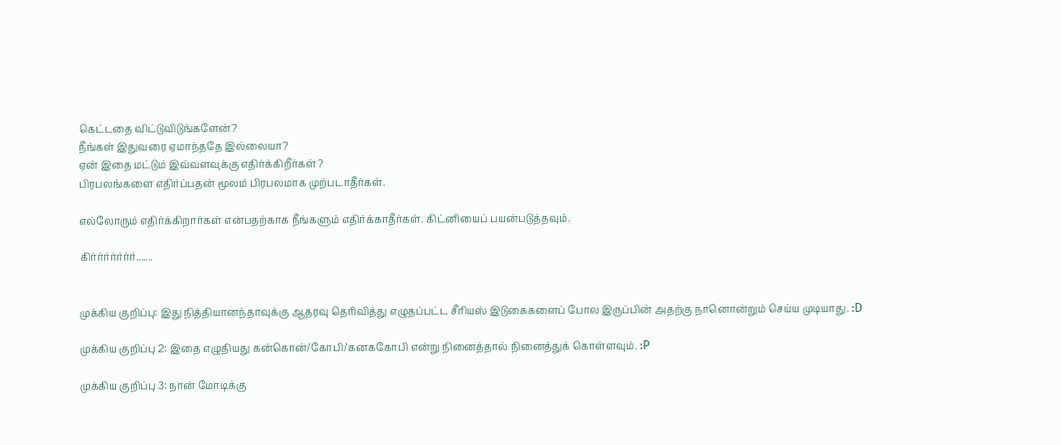கெட்டதை விட்டுவிடுங்களேன்?
நீங்கள் இதுவரை ஏமாந்ததே இல்லையா?
ஏன் இதை மட்டும் இவ்வளவுக்கு எதிர்க்கிறீர்கள்?
பிரபலங்களை எதிர்ப்பதன் மூலம் பிரபலமாக முற்படாதீர்கள்.

எல்லோரும் எதிர்க்கிறார்கள் என்பதற்காக நீங்களும் எதிர்க்காதீர்கள். கிட்னியைப் பயன்படுத்தவும்.

கிர்ர்ர்ர்ர்ர்ர்.......


முக்கிய குறிப்பு: இது நித்தியானந்தாவுக்கு ஆதரவு தெரிவித்து எழுதப்பட்ட சீரியஸ் இடுகைகளைப் போல இருப்பின் அதற்கு நானொன்றும் செய்ய முடியாது. :D

முக்கிய குறிப்பு 2: இதை எழுதியது கன்கொன்/கோபி/கனககோபி என்று நினைத்தால் நினைத்துக் கொள்ளவும். :P

முக்கிய குறிப்பு 3: நான் மோடிக்கு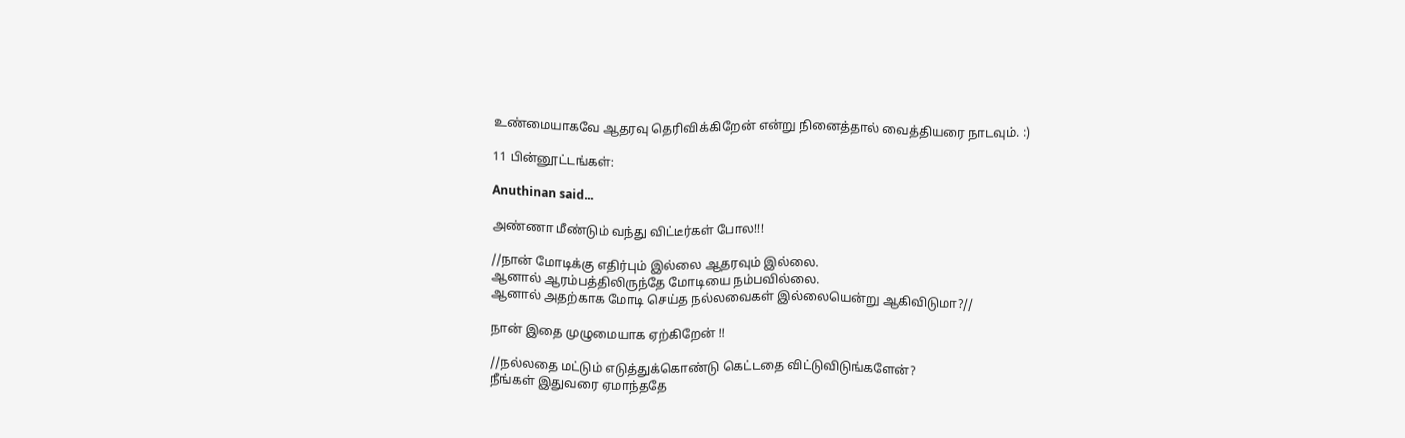உண்மையாகவே ஆதரவு தெரிவிக்கிறேன் என்று நினைத்தால் வைத்தியரை நாடவும். :)

11 பின்னூட்டங்கள்:

Anuthinan said...

அண்ணா மீண்டும் வந்து விட்டீர்கள் போல!!!

//நான் மோடிக்கு எதிர்பும் இல்லை ஆதரவும் இல்லை.
ஆனால் ஆரம்பத்திலிருந்தே மோடியை நம்பவில்லை.
ஆனால் அதற்காக மோடி செய்த நல்லவைகள் இல்லையென்று ஆகிவிடுமா?//

நான் இதை முழுமையாக ஏற்கிறேன் !!

//நல்லதை மட்டும் எடுத்துக்கொண்டு கெட்டதை விட்டுவிடுங்களேன்?
நீங்கள் இதுவரை ஏமாந்ததே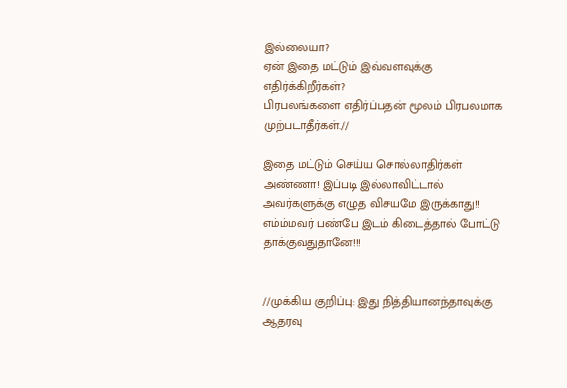இல்லையா?
ஏன் இதை மட்டும் இவ்வளவுக்கு எதிர்க்கிறீர்கள்?
பிரபலங்களை எதிர்ப்பதன் மூலம் பிரபலமாக முற்படாதீர்கள்.//

இதை மட்டும் செய்ய சொல்லாதிர்கள் அண்ணா! இப்படி இல்லாவிட்டால் அவர்களுக்கு எழுத விசயமே இருக்காது!! எம்ம்மவர் பண்பே இடம் கிடைத்தால் போட்டு தாக்குவதுதானே!!!


//முக்கிய குறிப்பு: இது நித்தியானந்தாவுக்கு ஆதரவு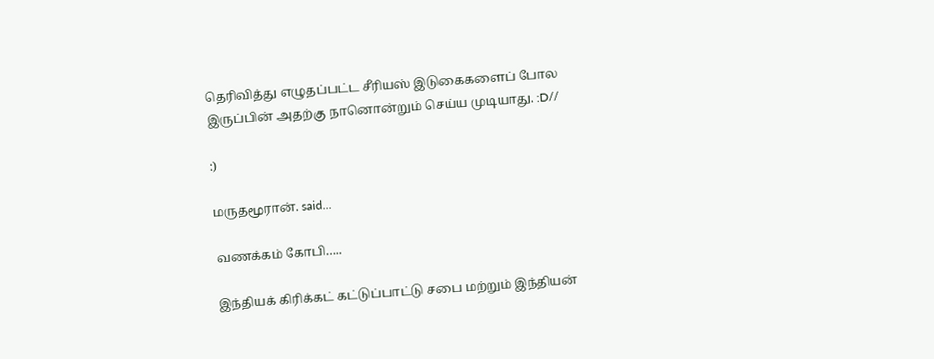தெரிவித்து எழுதப்பட்ட சீரியஸ் இடுகைகளைப் போல இருப்பின் அதற்கு நானொன்றும் செய்ய முடியாது. :D//

:)

மருதமூரான். said...

வணக்கம் கோபி…..

இந்தியக் கிரிக்கட் கட்டுப்பாட்டு சபை மற்றும் இந்தியன்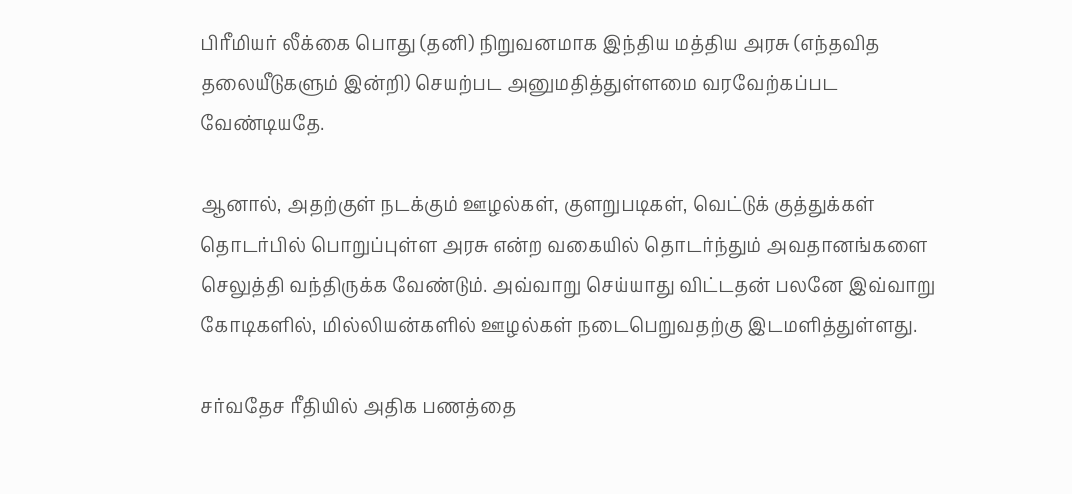பிரீமியர் லீக்கை பொது (தனி) நிறுவனமாக இந்திய மத்திய அரசு (எந்தவித தலையீடுகளும் இன்றி) செயற்பட அனுமதித்துள்ளமை வரவேற்கப்பட வேண்டியதே.

ஆனால், அதற்குள் நடக்கும் ஊழல்கள், குளறுபடிகள், வெட்டுக் குத்துக்கள் தொடர்பில் பொறுப்புள்ள அரசு என்ற வகையில் தொடர்ந்தும் அவதானங்களை செலுத்தி வந்திருக்க வேண்டும். அவ்வாறு செய்யாது விட்டதன் பலனே இவ்வாறு கோடிகளில், மில்லியன்களில் ஊழல்கள் நடைபெறுவதற்கு இடமளித்துள்ளது.

சர்வதேச ரீதியில் அதிக பணத்தை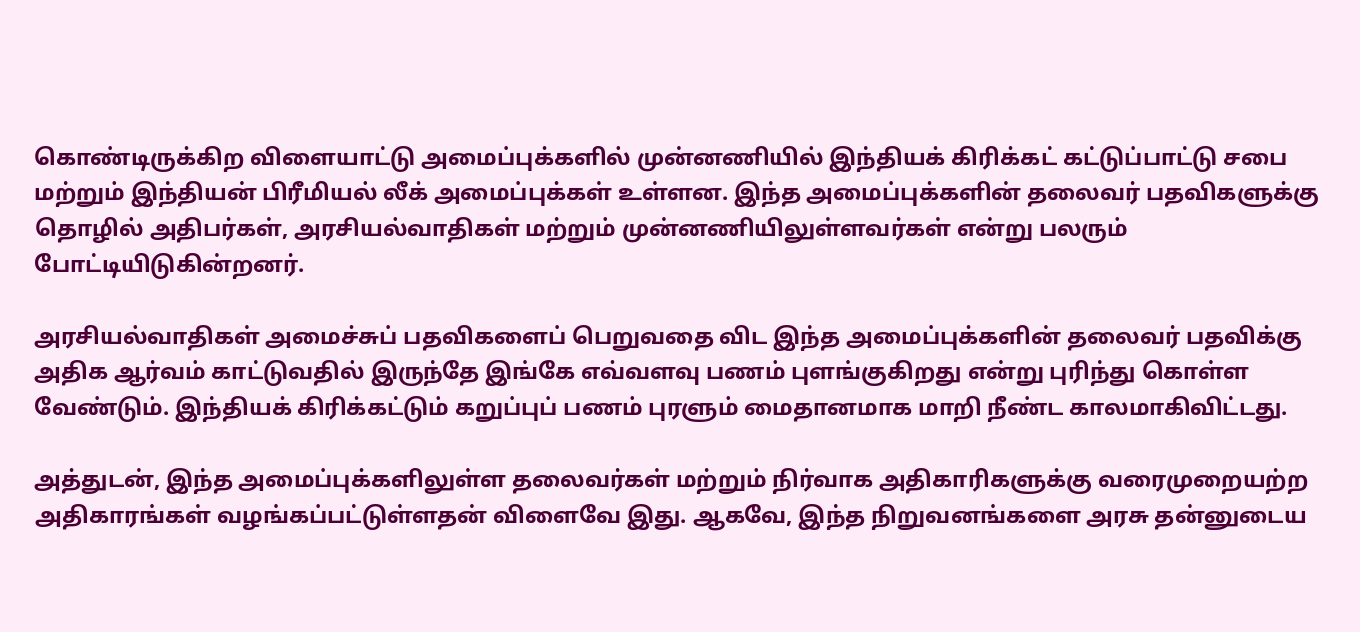கொண்டிருக்கிற விளையாட்டு அமைப்புக்களில் முன்னணியில் இந்தியக் கிரிக்கட் கட்டுப்பாட்டு சபை மற்றும் இந்தியன் பிரீமியல் லீக் அமைப்புக்கள் உள்ளன. இந்த அமைப்புக்களின் தலைவர் பதவிகளுக்கு தொழில் அதிபர்கள், அரசியல்வாதிகள் மற்றும் முன்னணியிலுள்ளவர்கள் என்று பலரும் போட்டியிடுகின்றனர்.

அரசியல்வாதிகள் அமைச்சுப் பதவிகளைப் பெறுவதை விட இந்த அமைப்புக்களின் தலைவர் பதவிக்கு அதிக ஆர்வம் காட்டுவதில் இருந்தே இங்கே எவ்வளவு பணம் புளங்குகிறது என்று புரிந்து கொள்ள வேண்டும். இந்தியக் கிரிக்கட்டும் கறுப்புப் பணம் புரளும் மைதானமாக மாறி நீண்ட காலமாகிவிட்டது.

அத்துடன், இந்த அமைப்புக்களிலுள்ள தலைவர்கள் மற்றும் நிர்வாக அதிகாரிகளுக்கு வரைமுறையற்ற அதிகாரங்கள் வழங்கப்பட்டுள்ளதன் விளைவே இது. ஆகவே, இந்த நிறுவனங்களை அரசு தன்னுடைய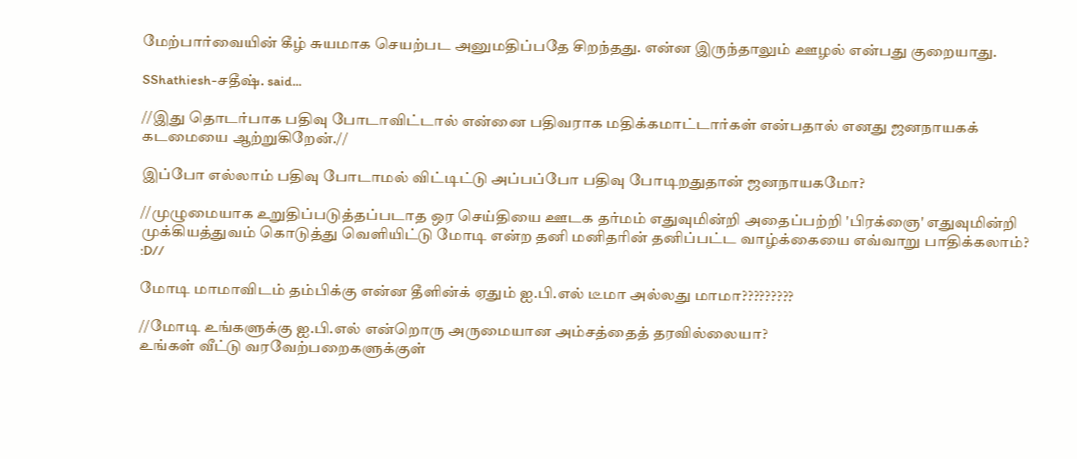மேற்பார்வையின் கீழ் சுயமாக செயற்பட அனுமதிப்பதே சிறந்தது. என்ன இருந்தாலும் ஊழல் என்பது குறையாது.

SShathiesh-சதீஷ். said...

//இது தொடர்பாக பதிவு போடாவிட்டால் என்னை பதிவராக மதிக்கமாட்டார்கள் என்பதால் எனது ஜனநாயகக் கடமையை ஆற்றுகிறேன்.//

இப்போ எல்லாம் பதிவு போடாமல் விட்டிட்டு அப்பப்போ பதிவு போடிறதுதான் ஜனநாயகமோ?

//முழுமையாக உறுதிப்படுத்தப்படாத ஒர செய்தியை ஊடக தர்மம் எதுவுமின்றி அதைப்பற்றி 'பிரக்ஞை' எதுவுமின்றி முக்கியத்துவம் கொடுத்து வெளியிட்டு மோடி என்ற தனி மனிதரின் தனிப்பட்ட வாழ்க்கையை எவ்வாறு பாதிக்கலாம்? :D//

மோடி மாமாவிடம் தம்பிக்கு என்ன தீளின்க் ஏதும் ஐ.பி.எல் டீமா அல்லது மாமா?????????

//மோடி உங்களுக்கு ஐ.பி.எல் என்றொரு அருமையான அம்சத்தைத் தரவில்லையா?
உங்கள் வீட்டு வரவேற்பறைகளுக்குள்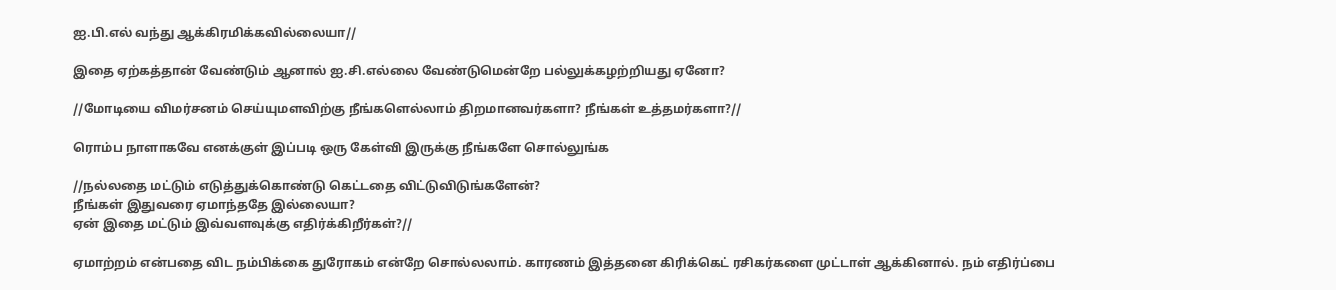ஐ.பி.எல் வந்து ஆக்கிரமிக்கவில்லையா//

இதை ஏற்கத்தான் வேண்டும் ஆனால் ஐ.சி.எல்லை வேண்டுமென்றே பல்லுக்கழற்றியது ஏனோ?

//மோடியை விமர்சனம் செய்யுமளவிற்கு நீங்களெல்லாம் திறமானவர்களா? நீங்கள் உத்தமர்களா?//

ரொம்ப நாளாகவே எனக்குள் இப்படி ஒரு கேள்வி இருக்கு நீங்களே சொல்லுங்க

//நல்லதை மட்டும் எடுத்துக்கொண்டு கெட்டதை விட்டுவிடுங்களேன்?
நீங்கள் இதுவரை ஏமாந்ததே இல்லையா?
ஏன் இதை மட்டும் இவ்வளவுக்கு எதிர்க்கிறீர்கள்?//

ஏமாற்றம் என்பதை விட நம்பிக்கை துரோகம் என்றே சொல்லலாம். காரணம் இத்தனை கிரிக்கெட் ரசிகர்களை முட்டாள் ஆக்கினால். நம் எதிர்ப்பை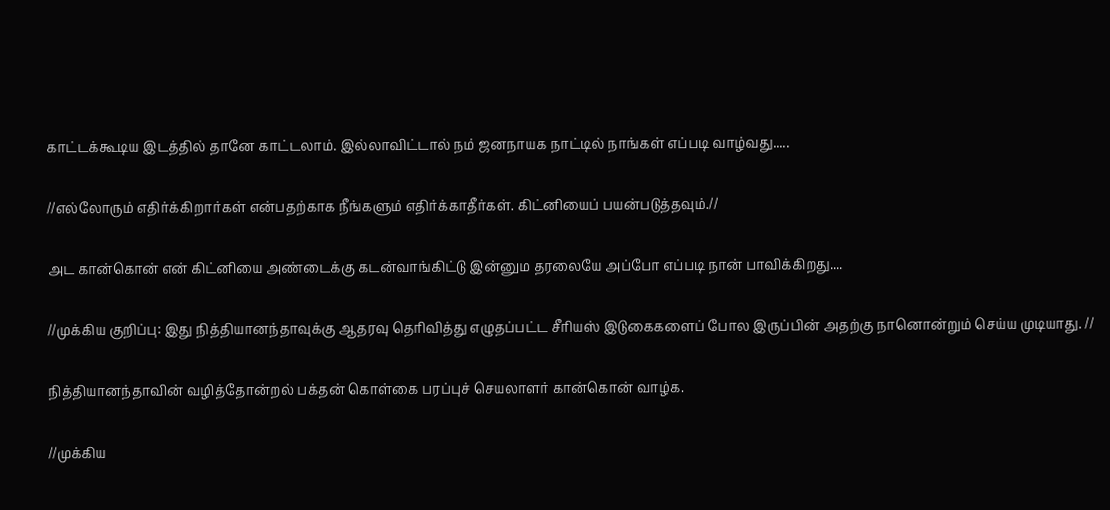காட்டக்கூடிய இடத்தில் தானே காட்டலாம். இல்லாவிட்டால் நம் ஜனநாயக நாட்டில் நாங்கள் எப்படி வாழ்வது.....

//எல்லோரும் எதிர்க்கிறார்கள் என்பதற்காக நீங்களும் எதிர்க்காதீர்கள். கிட்னியைப் பயன்படுத்தவும்.//

அட கான்கொன் என் கிட்னியை அண்டைக்கு கடன்வாங்கிட்டு இன்னும தரலையே அப்போ எப்படி நான் பாவிக்கிறது....

//முக்கிய குறிப்பு: இது நித்தியானந்தாவுக்கு ஆதரவு தெரிவித்து எழுதப்பட்ட சீரியஸ் இடுகைகளைப் போல இருப்பின் அதற்கு நானொன்றும் செய்ய முடியாது. //

நித்தியானந்தாவின் வழித்தோன்றல் பக்தன் கொள்கை பரப்புச் செயலாளர் கான்கொன் வாழ்க.

//முக்கிய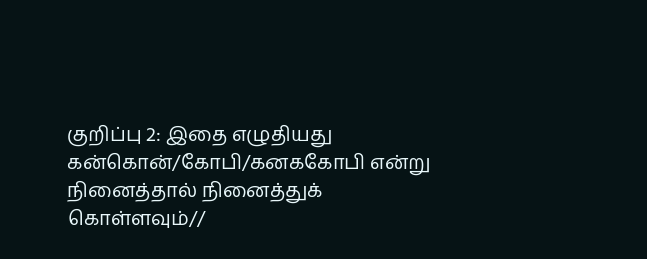குறிப்பு 2: இதை எழுதியது கன்கொன்/கோபி/கனககோபி என்று நினைத்தால் நினைத்துக் கொள்ளவும்//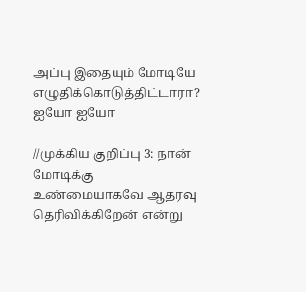அப்பு இதையும் மோடியே எழுதிக்கொடுத்திட்டாரா? ஐயோ ஐயோ

//முக்கிய குறிப்பு 3: நான் மோடிக்கு உண்மையாகவே ஆதரவு தெரிவிக்கிறேன் என்று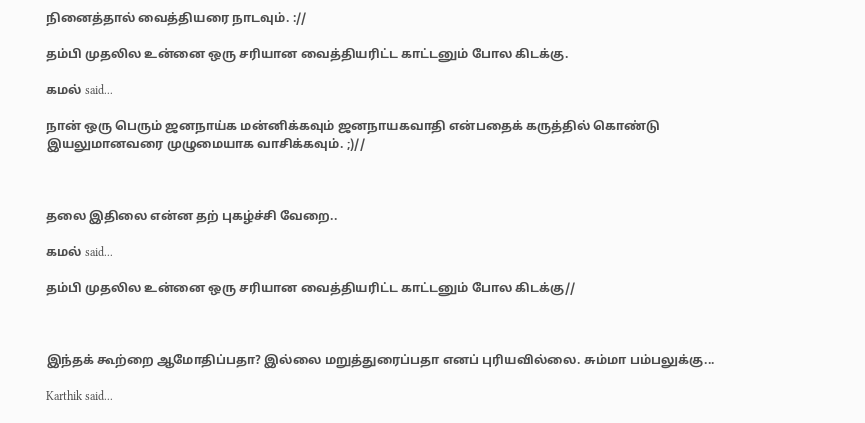நினைத்தால் வைத்தியரை நாடவும். ://

தம்பி முதலில உன்னை ஒரு சரியான வைத்தியரிட்ட காட்டனும் போல கிடக்கு.

கமல் said...

நான் ஒரு பெரும் ஜனநாய்க மன்னிக்கவும் ஜனநாயகவாதி என்பதைக் கருத்தில் கொண்டு இயலுமானவரை முழுமையாக வாசிக்கவும். ;)//



தலை இதிலை என்ன தற் புகழ்ச்சி வேறை..

கமல் said...

தம்பி முதலில உன்னை ஒரு சரியான வைத்தியரிட்ட காட்டனும் போல கிடக்கு//



இந்தக் கூற்றை ஆமோதிப்பதா? இல்லை மறுத்துரைப்பதா எனப் புரியவில்லை. சும்மா பம்பலுக்கு...

Karthik said...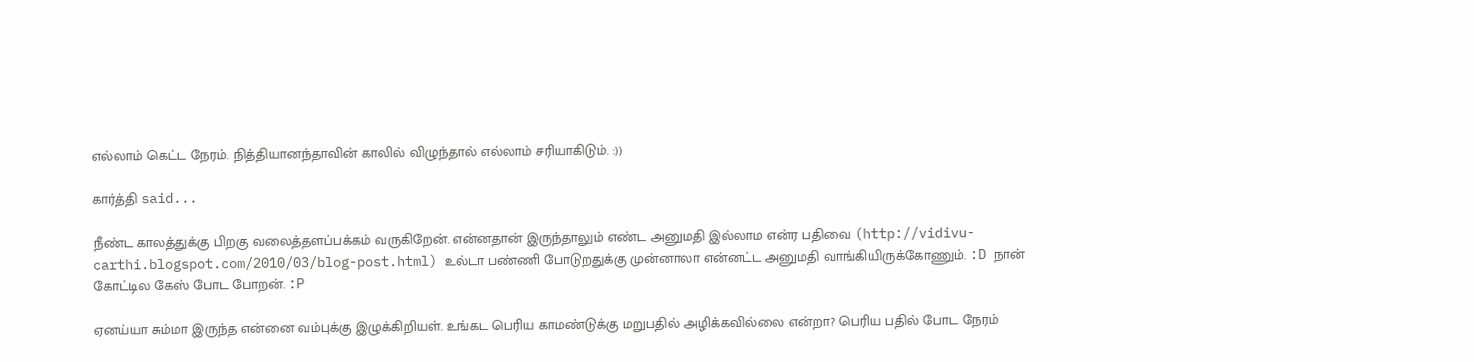எல்லாம் கெட்ட நேரம். நித்தியானந்தாவின் காலில் விழுந்தால் எல்லாம் சரியாகிடும். :))

கார்த்தி said...

நீண்ட காலத்துக்கு பிறகு வலைத்தளப்பக்கம் வருகிறேன். என்னதான் இருந்தாலும் எண்ட அனுமதி இல்லாம என்ர பதிவை (http://vidivu-carthi.blogspot.com/2010/03/blog-post.html) உல்டா பண்ணி போடுறதுக்கு முன்னாலா என்னட்ட அனுமதி வாங்கியிருக்கோணும். :D நான் கோட்டில கேஸ் போட போறன். :P

ஏனய்யா சும்மா இருந்த என்னை வம்புக்கு இழுக்கிறியள். உங்கட பெரிய காமண்டுக்கு மறுபதில் அழிக்கவில்லை என்றா? பெரிய பதில் போட நேரம்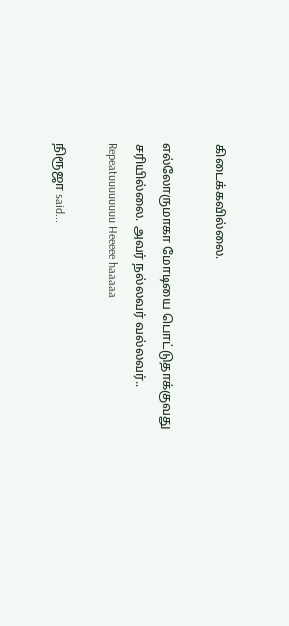கிடைக்கவில்லை.

எல்லோருமாகா மோடியை பொட்டுதாக்குவது சரியில்லை. அவர் நல்லவர் வல்லவர்.. Repeatuuuuuuuu Heeeee haaaaa

நிரூஜா said...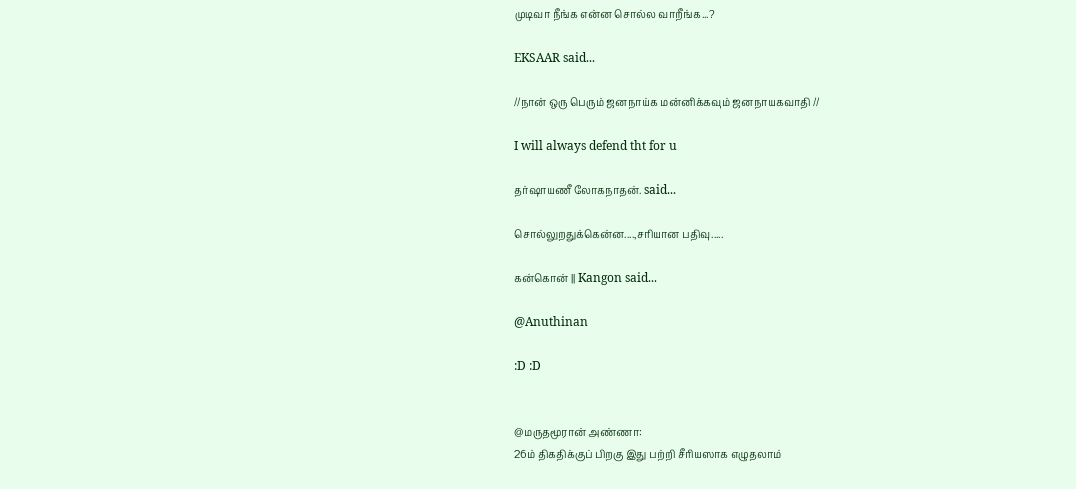முடிவா நீங்க என்ன சொல்ல வாறீங்க...?

EKSAAR said...

//நான் ஒரு பெரும் ஜனநாய்க மன்னிக்கவும் ஜனநாயகவாதி //

I will always defend tht for u

தர்ஷாயணீ லோகநாதன். said...

சொல்லுறதுக்கென்ன....,சரியான பதிவு.....

கன்கொன் || Kangon said...

@Anuthinan

:D :D


@மருதமூரான் அண்ணா:
26ம் திகதிக்குப் பிறகு இது பற்றி சீரியஸாக எழுதலாம்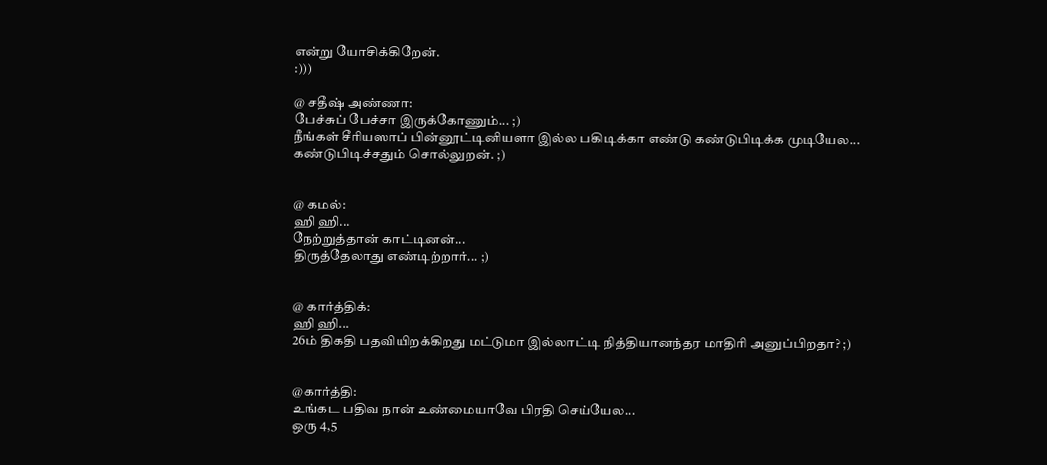என்று யோசிக்கிறேன்.
:)))

@ சதீஷ் அண்ணா:
பேச்சுப் பேச்சா இருக்கோணும்... ;)
நீங்கள் சீரியஸாப் பின்னூட்டினியளா இல்ல பகிடிக்கா எண்டு கண்டுபிடிக்க முடியேல...
கண்டுபிடிச்சதும் சொல்லுறன். ;)


@ கமல்:
ஹி ஹி...
நேற்றுத்தான் காட்டினன்...
திருத்தேலாது எண்டிற்றார்... ;)


@ கார்த்திக்:
ஹி ஹி...
26ம் திகதி பதவியிறக்கிறது மட்டுமா இல்லாட்டி நித்தியானந்தர மாதிரி அனுப்பிறதா? ;)


@கார்த்தி:
உங்கட பதிவ நான் உண்மையாவே பிரதி செய்யேல...
ஒரு 4,5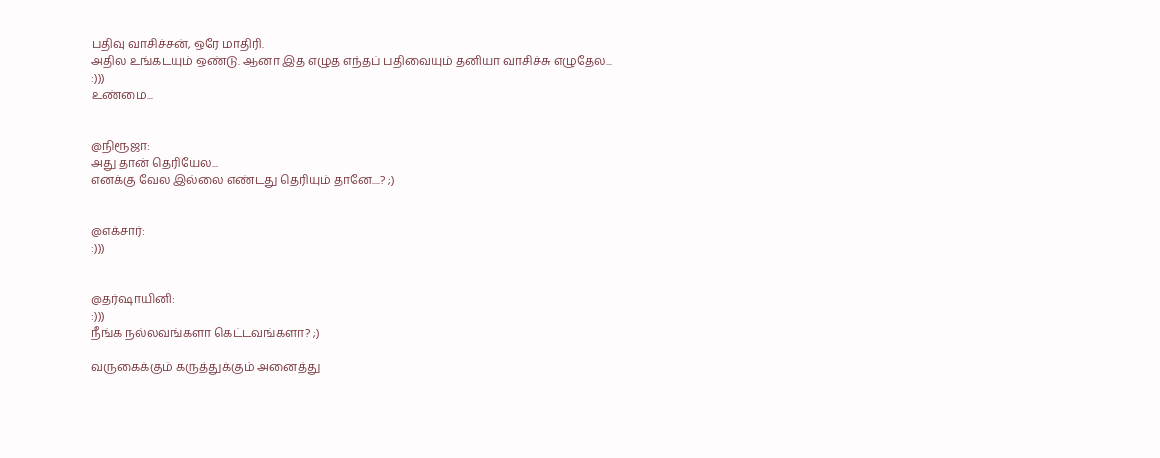பதிவு வாசிச்சன், ஒரே மாதிரி.
அதில உங்கடயும் ஒண்டு. ஆனா இத எழுத எந்தப் பதிவையும் தனியா வாசிச்சு எழுதேல...
:)))
உண்மை...


@நிரூஜா:
அது தான் தெரியேல...
எனக்கு வேல இல்லை எண்டது தெரியும் தானே....? ;)


@எக்சார்:
:)))


@தர்ஷாயினி:
:)))
நீங்க நல்லவங்களா கெட்டவங்களா? ;)

வருகைக்கும் கருத்துக்கும் அனைத்து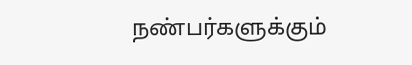நண்பர்களுக்கும்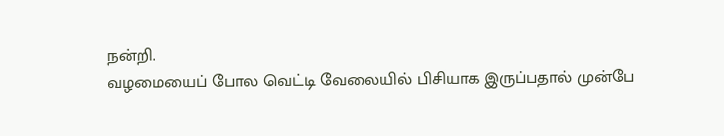நன்றி.
வழமையைப் போல வெட்டி வேலையில் பிசியாக இருப்பதால் முன்பே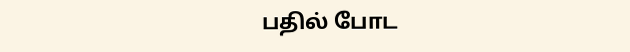பதில் போட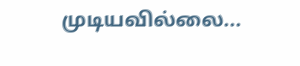முடியவில்லை...